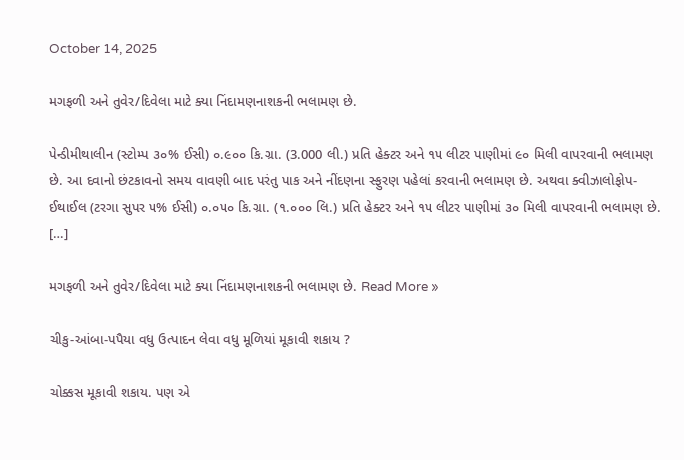October 14, 2025

મગફળી અને તુવેર/દિવેલા માટે ક્યા નિંદામણનાશકની ભલામણ છે.

પેન્ડીમીથાલીન (સ્ટોમ્પ ૩૦% ઈસી) ૦.૯૦૦ કિ.ગ્રા. (3.000 લી.) પ્રતિ હેક્ટર અને ૧૫ લીટર પાણીમાં ૯૦ મિલી વાપરવાની ભલામણ છે. આ દવાનો છંટકાવનો સમય વાવણી બાદ પરંતુ પાક અને નીંદણના સ્ફુરણ પહેલાં કરવાની ભલામણ છે. અથવા ક્વીઝાલોફોપ-ઈથાઈલ (ટરગા સુપર ૫% ઈસી) ૦.૦૫૦ કિ.ગ્રા. (૧.૦૦૦ લિ.) પ્રતિ હેક્ટર અને ૧૫ લીટર પાણીમાં ૩૦ મિલી વાપરવાની ભલામણ છે. […]

મગફળી અને તુવેર/દિવેલા માટે ક્યા નિંદામણનાશકની ભલામણ છે. Read More »

ચીકુ-આંબા-પપૈયા વધુ ઉત્પાદન લેવા વધુ મૂળિયાં મૂકાવી શકાય ?

ચોક્કસ મૂકાવી શકાય. પણ એ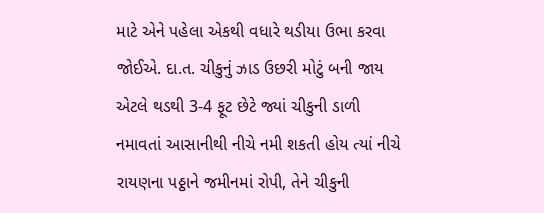માટે એને પહેલા એકથી વધારે થડીયા ઉભા કરવા જોઈએ. દા.ત. ચીકુનું ઝાડ ઉછરી મોટું બની જાય એટલે થડથી 3-4 ફૂટ છેટે જ્યાં ચીકુની ડાળી નમાવતાં આસાનીથી નીચે નમી શકતી હોય ત્યાં નીચે રાયણના પઠ્ઠાને જમીનમાં રોપી, તેને ચીકુની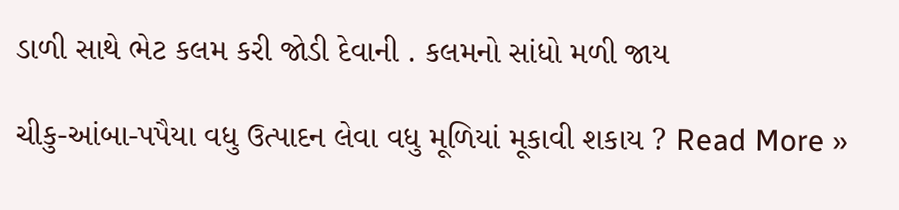ડાળી સાથે ભેટ કલમ કરી જોડી દેવાની . કલમનો સાંધો મળી જાય

ચીકુ-આંબા-પપૈયા વધુ ઉત્પાદન લેવા વધુ મૂળિયાં મૂકાવી શકાય ? Read More »